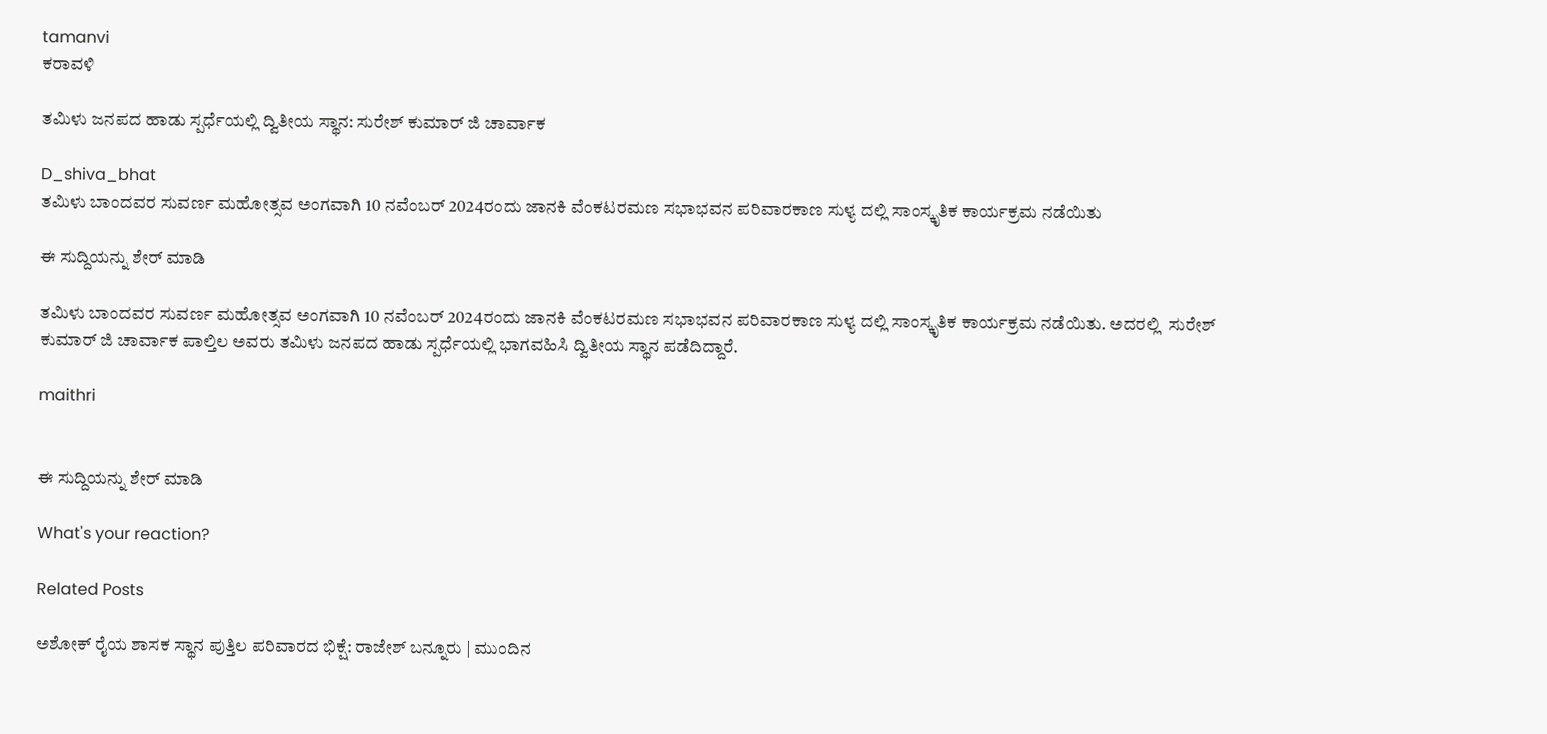tamanvi
ಕರಾವಳಿ

ತಮಿಳು ಜನಪದ ಹಾಡು ಸ್ಪರ್ಧೆಯಲ್ಲಿ ದ್ವಿತೀಯ ಸ್ಥಾನ: ಸುರೇಶ್ ಕುಮಾರ್ ಜಿ ಚಾರ್ವಾಕ

D_shiva_bhat
ತಮಿಳು ಬಾಂದವರ ಸುವರ್ಣ ಮಹೋತ್ಸವ ಅಂಗವಾಗಿ 10 ನವೆಂಬ‌ರ್ 2024ರಂದು ಜಾನಕಿ ವೆಂಕಟರಮಣ ಸಭಾಭವನ ಪರಿವಾರಕಾಣ ಸುಳ್ಯ ದಲ್ಲಿ ಸಾಂಸ್ಕೃತಿಕ ಕಾರ್ಯಕ್ರಮ ನಡೆಯಿತು

ಈ ಸುದ್ದಿಯನ್ನು ಶೇರ್ ಮಾಡಿ

ತಮಿಳು ಬಾಂದವರ ಸುವರ್ಣ ಮಹೋತ್ಸವ ಅಂಗವಾಗಿ 10 ನವೆಂಬ‌ರ್ 2024ರಂದು ಜಾನಕಿ ವೆಂಕಟರಮಣ ಸಭಾಭವನ ಪರಿವಾರಕಾಣ ಸುಳ್ಯ ದಲ್ಲಿ ಸಾಂಸ್ಕೃತಿಕ ಕಾರ್ಯಕ್ರಮ ನಡೆಯಿತು. ಅದರಲ್ಲಿ  ಸುರೇಶ್  ಕುಮಾರ್ ಜಿ ಚಾರ್ವಾಕ ಪಾಲ್ತಿಲ ಅವರು ತಮಿಳು ಜನಪದ ಹಾಡು ಸ್ಪರ್ಧೆಯಲ್ಲಿ ಭಾಗವಹಿಸಿ ದ್ವಿತೀಯ ಸ್ಥಾನ ಪಡೆದಿದ್ದಾರೆ.

maithri


ಈ ಸುದ್ದಿಯನ್ನು ಶೇರ್ ಮಾಡಿ

What's your reaction?

Related Posts

ಅಶೋಕ್ ರೈಯ ಶಾಸಕ ಸ್ಥಾನ ಪುತ್ತಿಲ ಪರಿವಾರದ ಭಿಕ್ಷೆ: ರಾಜೇಶ್ ಬನ್ನೂರು | ಮುಂದಿನ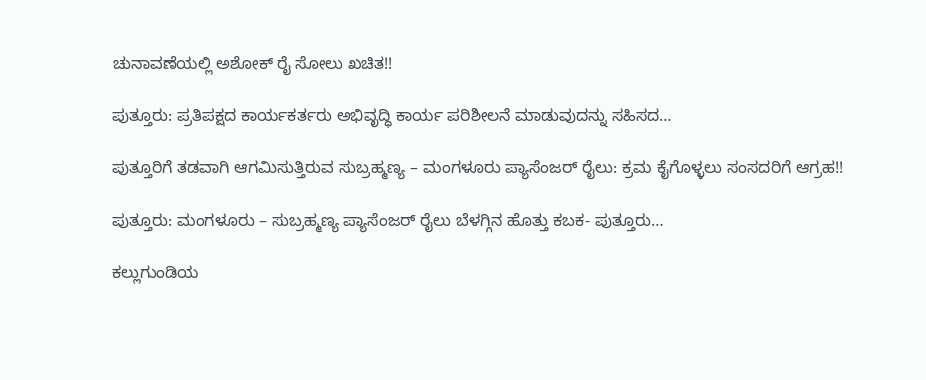ಚುನಾವಣೆಯಲ್ಲಿ ಅಶೋಕ್ ರೈ ಸೋಲು ಖಚಿತ!!

ಪುತ್ತೂರು: ಪ್ರತಿಪಕ್ಷದ ಕಾರ್ಯಕರ್ತರು ಅಭಿವೃದ್ಧಿ ಕಾರ್ಯ ಪರಿಶೀಲನೆ ಮಾಡುವುದನ್ನು ಸಹಿಸದ…

ಪುತ್ತೂರಿಗೆ ತಡವಾಗಿ ಆಗಮಿಸುತ್ತಿರುವ ಸುಬ್ರಹ್ಮಣ್ಯ – ಮಂಗಳೂರು ಪ್ಯಾಸೆಂಜರ್ ರೈಲು: ಕ್ರಮ ಕೈಗೊಳ್ಳಲು ಸಂಸದರಿಗೆ ಆಗ್ರಹ!!

ಪುತ್ತೂರು: ಮಂಗಳೂರು – ಸುಬ್ರಹ್ಮಣ್ಯ ಪ್ಯಾಸೆಂಜರ್ ರೈಲು ಬೆಳಗ್ಗಿನ ಹೊತ್ತು ಕಬಕ- ಪುತ್ತೂರು…

ಕಲ್ಲುಗುಂಡಿಯ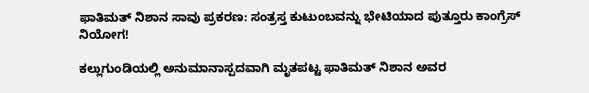ಫಾತಿಮತ್ ನಿಶಾನ ಸಾವು ಪ್ರಕರಣ: ಸಂತ್ರಸ್ತ ಕುಟುಂಬವನ್ನು ಭೇಟಿಯಾದ ಪುತ್ತೂರು ಕಾಂಗ್ರೆಸ್ ನಿಯೋಗ!

ಕಲ್ಲುಗುಂಡಿಯಲ್ಲಿ ಅನುಮಾನಾಸ್ಪದವಾಗಿ ಮೃತಪಟ್ಟ ಫಾತಿಮತ್ ನಿಶಾನ ಅವರ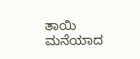ತಾಯಿ ಮನೆಯಾದ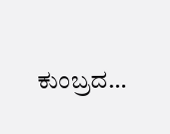ಕುಂಬ್ರದ…